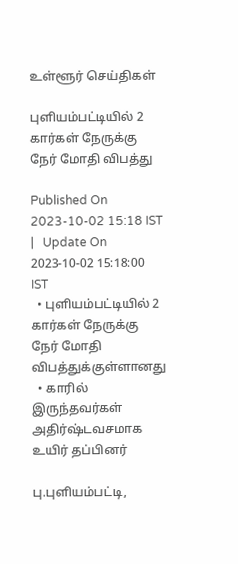உள்ளூர் செய்திகள்

புளியம்பட்டியில் 2 கார்கள் நேருக்கு நேர் மோதி விபத்து

Published On 2023-10-02 15:18 IST   |   Update On 2023-10-02 15:18:00 IST
  • புளியம்பட்டியில் 2 கார்கள் நேருக்கு நேர் மோதி விபத்துக்குள்ளானது
  • காரில் இருந்தவர்கள் அதிர்ஷ்டவசமாக உயிர் தப்பினர்

பு.புளியம்பட்டி,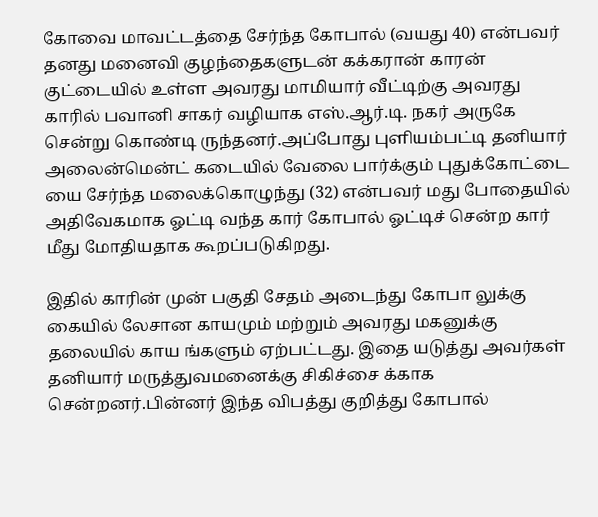கோவை மாவட்டத்தை சேர்ந்த கோபால் (வயது 40) என்பவர் தனது மனைவி குழந்தைகளுடன் கக்கரான் காரன் குட்டையில் உள்ள அவரது மாமியார் வீட்டிற்கு அவரது காரில் பவானி சாகர் வழியாக எஸ்.ஆர்.டி. நகர் அருகே சென்று கொண்டி ருந்தனர்.அப்போது புளியம்பட்டி தனியார் அலைன்மென்ட் கடையில் வேலை பார்க்கும் புதுக்கோட்டை யை சேர்ந்த மலைக்கொழுந்து (32) என்பவர் மது போதையில் அதிவேகமாக ஓட்டி வந்த கார் கோபால் ஓட்டிச் சென்ற கார் மீது மோதியதாக கூறப்படுகிறது.

இதில் காரின் முன் பகுதி சேதம் அடைந்து கோபா லுக்கு கையில் லேசான காயமும் மற்றும் அவரது மகனுக்கு தலையில் காய ங்களும் ஏற்பட்டது. இதை யடுத்து அவர்கள் தனியார் மருத்துவமனைக்கு சிகிச்சை க்காக சென்றனர்.பின்னர் இந்த விபத்து குறித்து கோபால்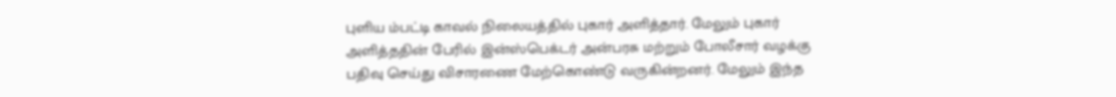புளிய ம்பட்டி காவல் நிலையத்தில் புகார் அளித்தார். மேலும் புகார் அளித்ததின் பேரில் இன்ஸ்பெக்டர் அன்பரசு மற்றும் போலீசார் வழக்கு பதிவு செய்து விசாரணை மேற்கொண்டு வருகின்றனர். மேலும் இந்த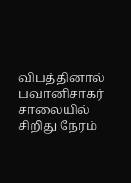விபத்தினால் பவானிசாகர் சாலையில் சிறிது நேரம்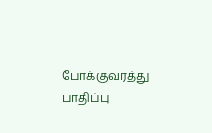போக்குவரத்து பாதிப்பு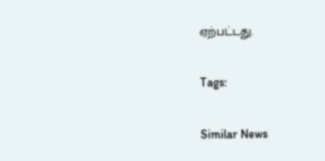ஏற்பட்டது.

Tags:

Similar News